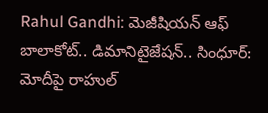Rahul Gandhi: మెజీషియన్ ఆఫ్ బాలాకోట్.. డిమానిటైజేషన్.. సింధూర్: మోదీపై రాహుల్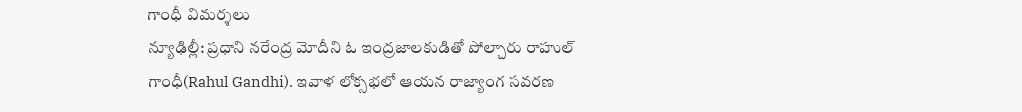గాంధీ విమర్శలు
న్యూఢిల్లీ: ప్రధాని నరేంద్ర మోదీని ఓ ఇంద్రజాలకుడితో పోల్చారు రాహుల్ గాంధీ(Rahul Gandhi). ఇవాళ లోక్సభలో ఆయన రాజ్యాంగ సవరణ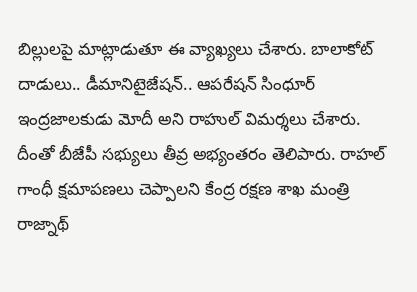బిల్లులపై మాట్లాడుతూ ఈ వ్యాఖ్యలు చేశారు. బాలాకోట్ దాడులు.. డీమానిటైజేషన్.. ఆపరేషన్ సింధూర్ ఇంద్రజాలకుడు మోదీ అని రాహుల్ విమర్శలు చేశారు. దీంతో బీజేపీ సభ్యులు తీవ్ర అభ్యంతరం తెలిపారు. రాహల్ గాంధీ క్షమాపణలు చెప్పాలని కేంద్ర రక్షణ శాఖ మంత్రి రాజ్నాథ్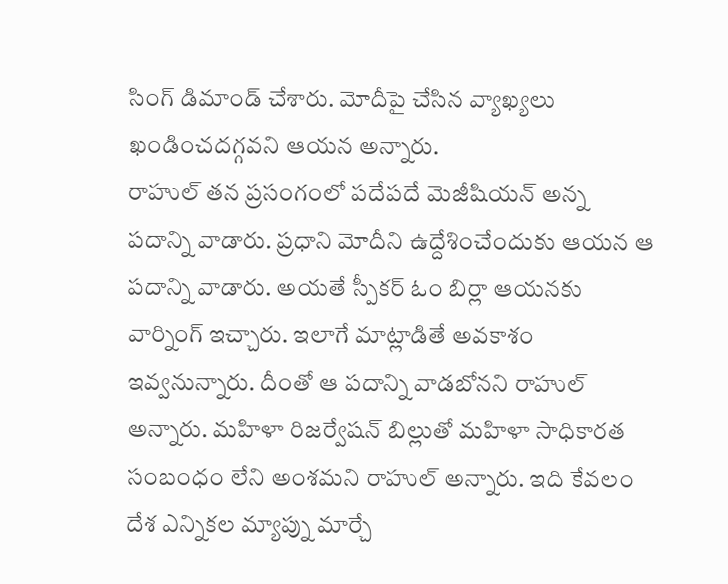సింగ్ డిమాండ్ చేశారు. మోదీపై చేసిన వ్యాఖ్యలు ఖండించదగ్గవని ఆయన అన్నారు.
రాహుల్ తన ప్రసంగంలో పదేపదే మెజీషియన్ అన్న పదాన్ని వాడారు. ప్రధాని మోదీని ఉద్దేశించేందుకు ఆయన ఆ పదాన్ని వాడారు. అయతే స్పీకర్ ఓం బిర్లా ఆయనకు వార్నింగ్ ఇచ్చారు. ఇలాగే మాట్లాడితే అవకాశం ఇవ్వనున్నారు. దీంతో ఆ పదాన్ని వాడబోనని రాహుల్ అన్నారు. మహిళా రిజర్వేషన్ బిల్లుతో మహిళా సాధికారత సంబంధం లేని అంశమని రాహుల్ అన్నారు. ఇది కేవలం దేశ ఎన్నికల మ్యాప్ను మార్చే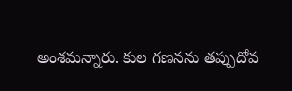అంశమన్నారు. కుల గణనను తప్పుదోవ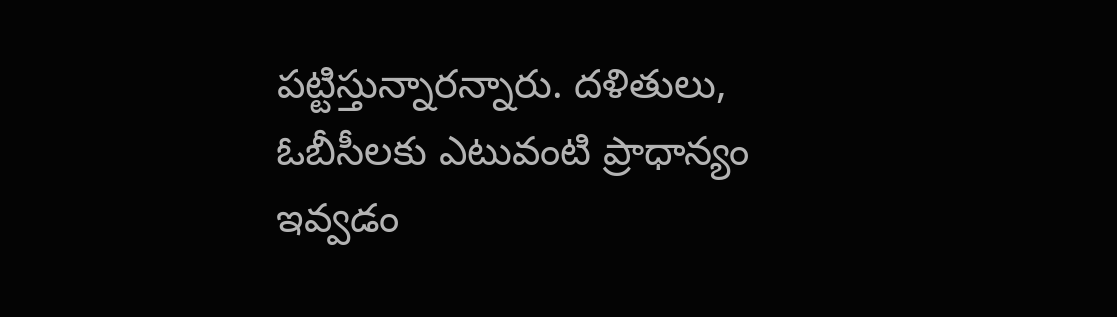పట్టిస్తున్నారన్నారు. దళితులు, ఓబీసీలకు ఎటువంటి ప్రాధాన్యం ఇవ్వడం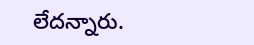లేదన్నారు.